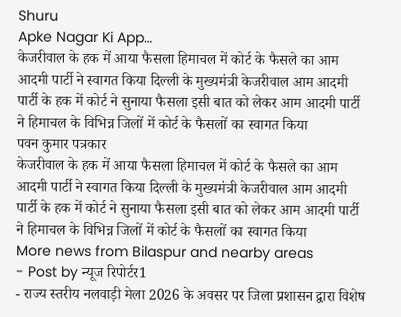Shuru
Apke Nagar Ki App…
केजरीवाल के हक में आया फैसला हिमाचल में कोर्ट के फैसले का आम आदमी पार्टी ने स्वागत किया दिल्ली के मुख्यमंत्री केजरीवाल आम आदमी पार्टी के हक में कोर्ट ने सुनाया फैसला इसी बात को लेकर आम आदमी पार्टी ने हिमाचल के विभिन्न जिलों में कोर्ट के फैसलों का स्वागत किया
पवन कुमार पत्रकार
केजरीवाल के हक में आया फैसला हिमाचल में कोर्ट के फैसले का आम आदमी पार्टी ने स्वागत किया दिल्ली के मुख्यमंत्री केजरीवाल आम आदमी पार्टी के हक में कोर्ट ने सुनाया फैसला इसी बात को लेकर आम आदमी पार्टी ने हिमाचल के विभिन्न जिलों में कोर्ट के फैसलों का स्वागत किया
More news from Bilaspur and nearby areas
- Post by न्यूज रिपोर्टर1
- राज्य स्तरीय नलवाड़ी मेला 2026 के अवसर पर जिला प्रशासन द्वारा विशेष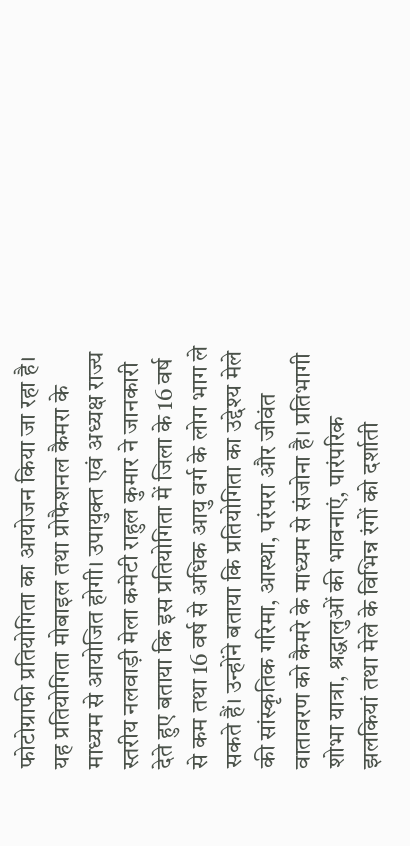फोटोग्राफी प्रतियोगिता का आयोजन किया जा रहा है। यह प्रतियोगिता मोबाइल तथा प्रोफैशनल कैमरा के माध्यम से आयोजित होगी। उपायुक्त एवं अध्यक्ष राज्य स्तरीय नलवाड़ी मेला कमेटी राहुल कुमार ने जानकारी देते हुए बताया कि इस प्रतियोगिता में जिला के 16 वर्ष से कम तथा 16 वर्ष से अधिक आयु वर्ग के लोग भाग ले सकते हैं। उन्होंने बताया कि प्रतियोगिता का उद्देश्य मेले की सांस्कृतिक गरिमा, आस्था, परंपरा और जीवंत वातावरण को कैमरे के माध्यम से संजोना है। प्रतिभागी शोभा यात्रा, श्रद्धालुओं की भावनाएं, पारंपरिक झलकियां तथा मेले के विभिन्न रंगों को दर्शाती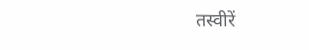तस्वीरें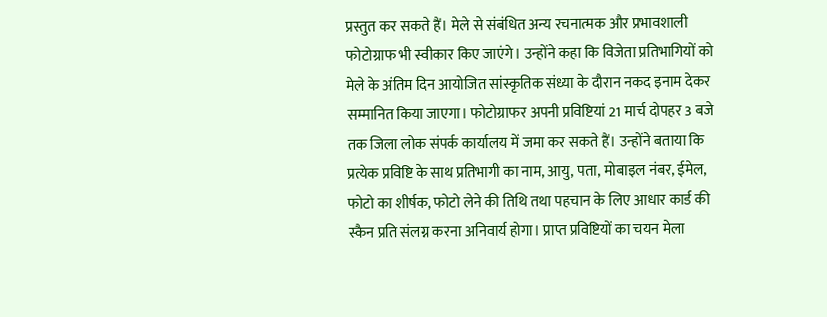प्रस्तुत कर सकते हैं। मेले से संबंधित अन्य रचनात्मक और प्रभावशाली फोटोग्राफ भी स्वीकार किए जाएंगे। उन्होंने कहा कि विजेता प्रतिभागियों को मेले के अंतिम दिन आयोजित सांस्कृतिक संध्या के दौरान नकद इनाम देकर सम्मानित किया जाएगा। फोटोग्राफर अपनी प्रविष्टियां 21 मार्च दोपहर 3 बजे तक जिला लोक संपर्क कार्यालय में जमा कर सकते हैं। उन्होंने बताया कि प्रत्येक प्रविष्टि के साथ प्रतिभागी का नाम, आयु, पता, मोबाइल नंबर, ईमेल, फोटो का शीर्षक, फोटो लेने की तिथि तथा पहचान के लिए आधार कार्ड की स्कैन प्रति संलग्न करना अनिवार्य होगा। प्राप्त प्रविष्टियों का चयन मेला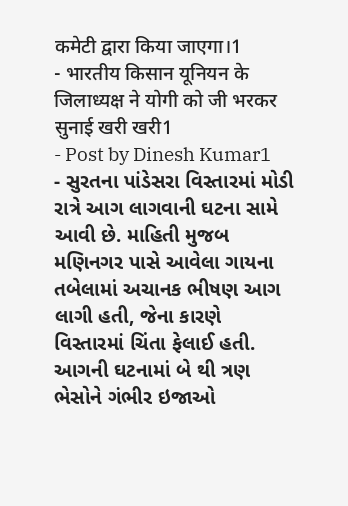कमेटी द्वारा किया जाएगा।1
- भारतीय किसान यूनियन के जिलाध्यक्ष ने योगी को जी भरकर सुनाई खरी खरी1
- Post by Dinesh Kumar1
- સુરતના પાંડેસરા વિસ્તારમાં મોડી રાત્રે આગ લાગવાની ઘટના સામે આવી છે. માહિતી મુજબ મણિનગર પાસે આવેલા ગાયના તબેલામાં અચાનક ભીષણ આગ લાગી હતી, જેના કારણે વિસ્તારમાં ચિંતા ફેલાઈ હતી. આગની ઘટનામાં બે થી ત્રણ ભેસોને ગંભીર ઇજાઓ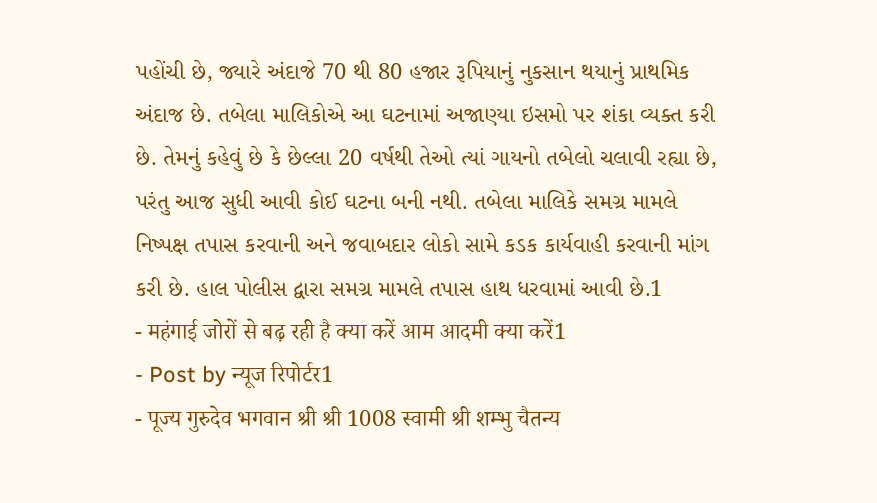પહોંચી છે, જ્યારે અંદાજે 70 થી 80 હજાર રૂપિયાનું નુકસાન થયાનું પ્રાથમિક અંદાજ છે. તબેલા માલિકોએ આ ઘટનામાં અજાણ્યા ઇસમો પર શંકા વ્યક્ત કરી છે. તેમનું કહેવું છે કે છેલ્લા 20 વર્ષથી તેઓ ત્યાં ગાયનો તબેલો ચલાવી રહ્યા છે, પરંતુ આજ સુધી આવી કોઈ ઘટના બની નથી. તબેલા માલિકે સમગ્ર મામલે નિષ્પક્ષ તપાસ કરવાની અને જવાબદાર લોકો સામે કડક કાર્યવાહી કરવાની માંગ કરી છે. હાલ પોલીસ દ્વારા સમગ્ર મામલે તપાસ હાથ ધરવામાં આવી છે.1
- महंगाई जोरों से बढ़ रही है क्या करें आम आदमी क्या करें1
- Post by न्यूज रिपोर्टर1
- पूज्य गुरुदेव भगवान श्री श्री 1008 स्वामी श्री शम्भु चैतन्य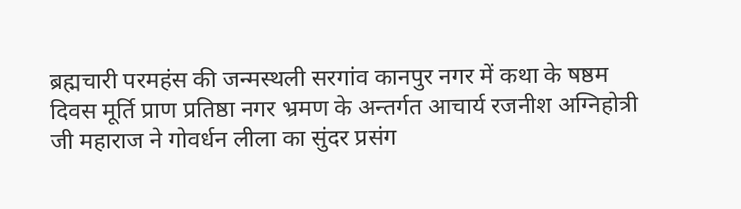ब्रह्मचारी परमहंस की जन्मस्थली सरगांव कानपुर नगर में कथा के षष्ठम दिवस मूर्ति प्राण प्रतिष्ठा नगर भ्रमण के अन्तर्गत आचार्य रजनीश अग्निहोत्री जी महाराज ने गोवर्धन लीला का सुंदर प्रसंग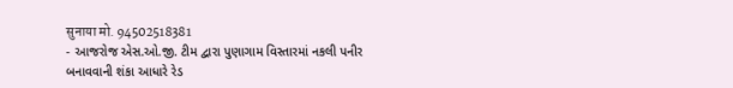सुनाया मो. 94502518381
- આજરોજ એસ.ઓ.જી. ટીમ દ્વારા પુણાગામ વિસ્તારમાં નકલી પનીર બનાવવાની શંકા આધારે રેડ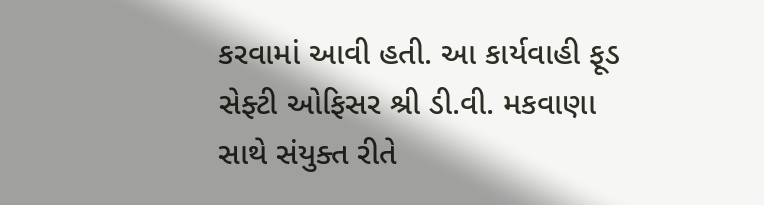કરવામાં આવી હતી. આ કાર્યવાહી ફૂડ સેફ્ટી ઓફિસર શ્રી ડી.વી. મકવાણા સાથે સંયુક્ત રીતે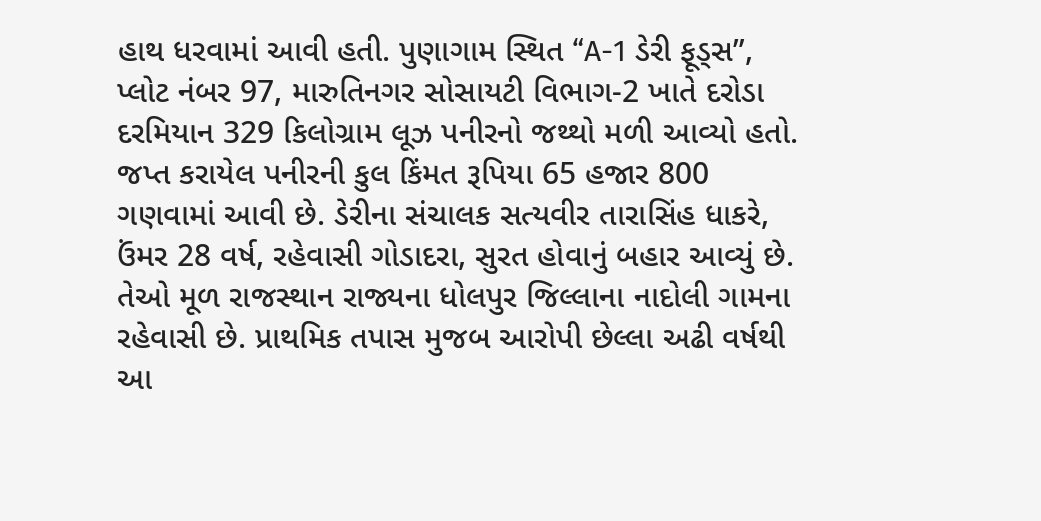હાથ ધરવામાં આવી હતી. પુણાગામ સ્થિત “A-1 ડેરી ફૂડ્સ”, પ્લોટ નંબર 97, મારુતિનગર સોસાયટી વિભાગ-2 ખાતે દરોડા દરમિયાન 329 કિલોગ્રામ લૂઝ પનીરનો જથ્થો મળી આવ્યો હતો. જપ્ત કરાયેલ પનીરની કુલ કિંમત રૂપિયા 65 હજાર 800 ગણવામાં આવી છે. ડેરીના સંચાલક સત્યવીર તારાસિંહ ધાકરે, ઉંમર 28 વર્ષ, રહેવાસી ગોડાદરા, સુરત હોવાનું બહાર આવ્યું છે. તેઓ મૂળ રાજસ્થાન રાજ્યના ધોલપુર જિલ્લાના નાદોલી ગામના રહેવાસી છે. પ્રાથમિક તપાસ મુજબ આરોપી છેલ્લા અઢી વર્ષથી આ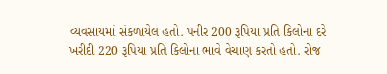વ્યવસાયમાં સંકળાયેલ હતો. પનીર 200 રૂપિયા પ્રતિ કિલોના દરે ખરીદી 220 રૂપિયા પ્રતિ કિલોના ભાવે વેચાણ કરતો હતો. રોજ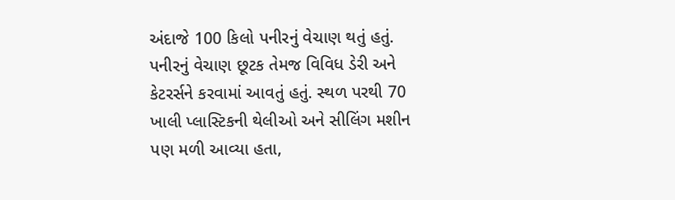અંદાજે 100 કિલો પનીરનું વેચાણ થતું હતું. પનીરનું વેચાણ છૂટક તેમજ વિવિધ ડેરી અને કેટરર્સને કરવામાં આવતું હતું. સ્થળ પરથી 70 ખાલી પ્લાસ્ટિકની થેલીઓ અને સીલિંગ મશીન પણ મળી આવ્યા હતા,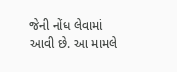જેની નોંધ લેવામાં આવી છે. આ મામલે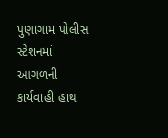પુણાગામ પોલીસ સ્ટેશનમાં આગળની કાર્યવાહી હાથ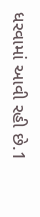ધરવામાં આવી રહી છે.1